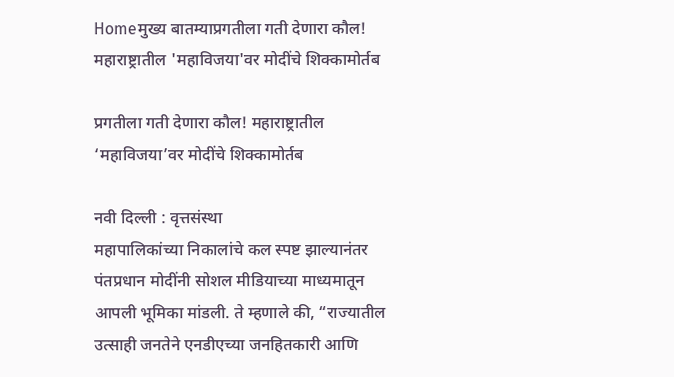Homeमुख्य बातम्याप्रगतीला गती देणारा कौल! महाराष्ट्रातील 'महाविजया'वर मोदींचे शिक्कामोर्तब

प्रगतीला गती देणारा कौल! महाराष्ट्रातील ‘महाविजया’वर मोदींचे शिक्कामोर्तब

नवी दिल्ली : वृत्तसंस्था
महापालिकांच्या निकालांचे कल स्पष्ट झाल्यानंतर पंतप्रधान मोदींनी सोशल मीडियाच्या माध्यमातून आपली भूमिका मांडली. ते म्हणाले की, “राज्यातील उत्साही जनतेने एनडीएच्या जनहितकारी आणि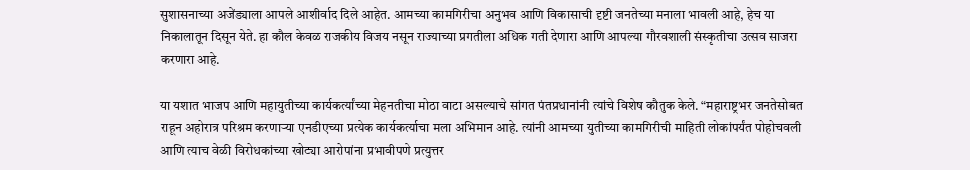सुशासनाच्या अजेंड्याला आपले आशीर्वाद दिले आहेत. आमच्या कामगिरीचा अनुभव आणि विकासाची दृष्टी जनतेच्या मनाला भावली आहे, हेच या निकालातून दिसून येते. हा कौल केवळ राजकीय विजय नसून राज्याच्या प्रगतीला अधिक गती देणारा आणि आपल्या गौरवशाली संस्कृतीचा उत्सव साजरा करणारा आहे.

या यशात भाजप आणि महायुतीच्या कार्यकर्त्यांच्या मेहनतीचा मोठा वाटा असल्याचे सांगत पंतप्रधानांनी त्यांचे विशेष कौतुक केले. “महाराष्ट्रभर जनतेसोबत राहून अहोरात्र परिश्रम करणाऱ्या एनडीएच्या प्रत्येक कार्यकर्त्याचा मला अभिमान आहे. त्यांनी आमच्या युतीच्या कामगिरीची माहिती लोकांपर्यंत पोहोचवली आणि त्याच वेळी विरोधकांच्या खोट्या आरोपांना प्रभावीपणे प्रत्युत्तर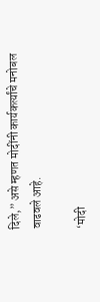दिले,” असे म्हणत मोदींनी कार्यकर्त्यांचे मनोबल वाढवले आहे.

‘मोदी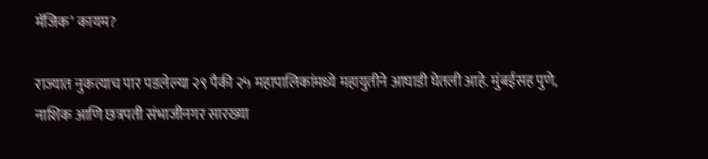मॅजिक’ कायम?

राज्यात नुकत्याच पार पडलेल्या २९ पैकी २५ महापालिकांमध्ये महायुतीने आघाडी घेतली आहे. मुंबईसह पुणे, नाशिक आणि छत्रपती संभाजीनगर सारख्या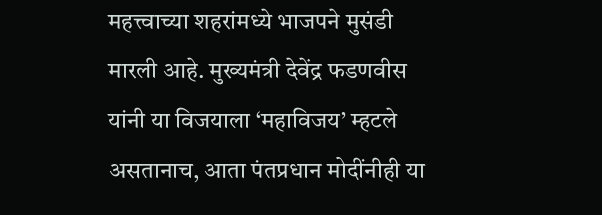महत्त्वाच्या शहरांमध्ये भाजपने मुसंडी मारली आहे. मुख्यमंत्री देवेंद्र फडणवीस यांनी या विजयाला ‘महाविजय’ म्हटले असतानाच, आता पंतप्रधान मोदींनीही या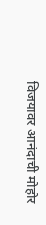विजयावर आनंदाची मोहोर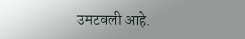उमटवली आहे.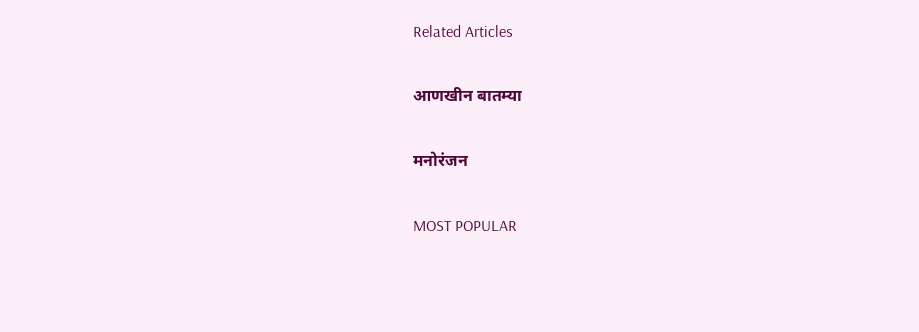Related Articles

आणखीन बातम्या

मनोरंजन

MOST POPULAR